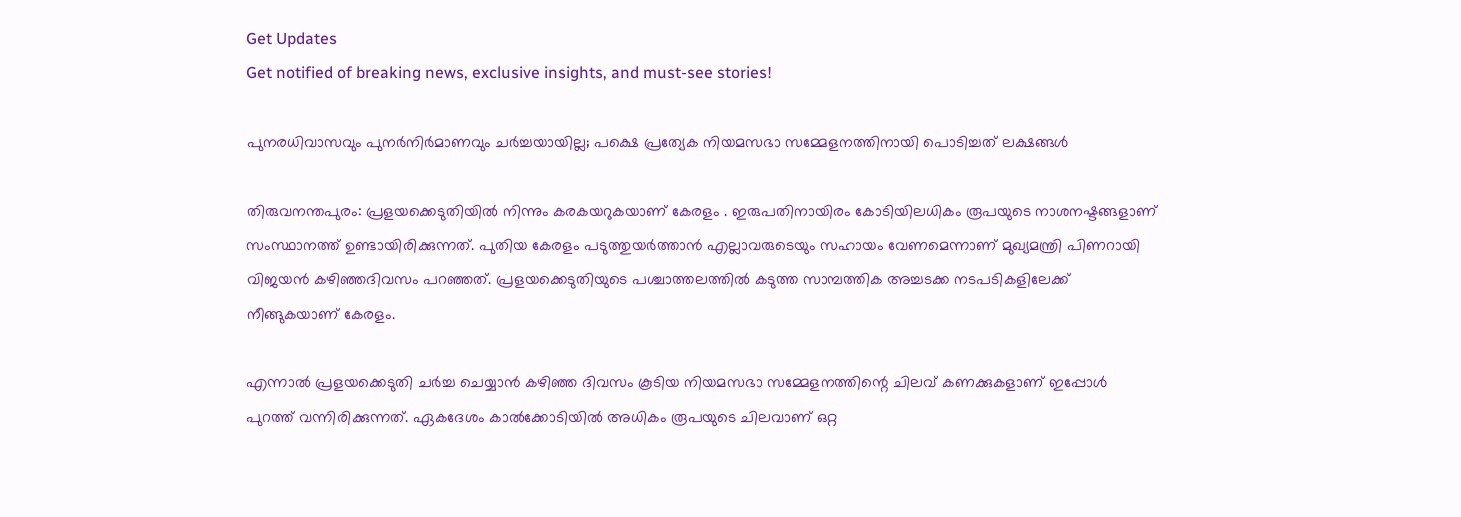Get Updates
Get notified of breaking news, exclusive insights, and must-see stories!

പുനരധിവാസവും പുനർനിർമാണവും ചർച്ചയായില്ല; പക്ഷെ പ്രത്യേക നിയമസഭാ സമ്മേളനത്തിനായി പൊടിച്ചത് ലക്ഷങ്ങൾ

തിരുവനന്തപുരം: പ്രളയക്കെടുതിയിൽ നിന്നും കരകയറുകയാണ് കേരളം . ഇരുപതിനായിരം കോടിയിലധികം രൂപയുടെ നാശനഷ്ടങ്ങളാണ് സംസ്ഥാനത്ത് ഉണ്ടായിരിക്കുന്നത്. പുതിയ കേരളം പടുത്തുയർത്താൻ എല്ലാവരുടെയും സഹായം വേണമെന്നാണ് മുഖ്യമന്ത്രി പിണറായി വിജയൻ കഴിഞ്ഞദിവസം പറഞ്ഞത്. പ്രളയക്കെടുതിയുടെ പശ്ചാത്തലത്തിൽ കടുത്ത സാമ്പത്തിക അച്ചടക്ക നടപടികളിലേക്ക് നീങ്ങുകയാണ് കേരളം.

എന്നാൽ പ്രളയക്കെടുതി ചർച്ച ചെയ്യാൻ കഴിഞ്ഞ ദിവസം കൂടിയ നിയമസഭാ സമ്മേളനത്തിന്റെ ചിലവ് കണക്കുകളാണ് ഇപ്പോൾ പുറത്ത് വന്നിരിക്കുന്നത്. ഏകദേശം കാൽക്കോടിയിൽ അധികം രൂപയുടെ ചിലവാണ് ഒറ്റ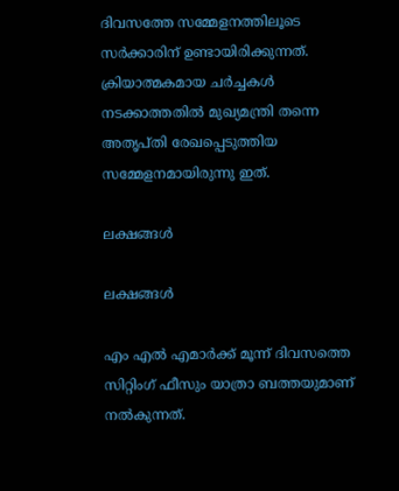ദിവസത്തേ സമ്മേളനത്തിലൂടെ സർക്കാരിന് ഉണ്ടായിരിക്കുന്നത്. ക്രിയാത്മകമായ ചർച്ചകൾ നടക്കാത്തതിൽ മുഖ്യമന്ത്രി തന്നെ അതൃപ്തി രേഖപ്പെടുത്തിയ സമ്മേളനമായിരുന്നു ഇത്.

ലക്ഷങ്ങൾ

ലക്ഷങ്ങൾ

എം എൽ എമാർക്ക് മൂന്ന് ദിവസത്തെ സിറ്റിംഗ് ഫീസും യാത്രാ ബത്തയുമാണ് നൽകുന്നത്.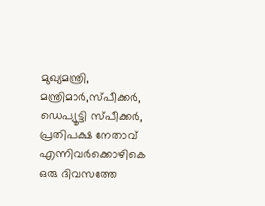മുഖ്യമന്ത്രി, മന്ത്രിമാർ,സ്പീക്കർ, ഡെപ്യൂട്ടി സ്പീക്കർ, പ്രതിപക്ഷ നേതാവ് എന്നിവർക്കൊഴികെ ഒരു ദിവസത്തേ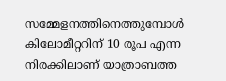സമ്മേളനത്തിനെത്തുമ്പോൾ കിലോമീറ്ററിന് 10 രൂപ എന്ന നിരക്കിലാണ് യാത്രാബത്ത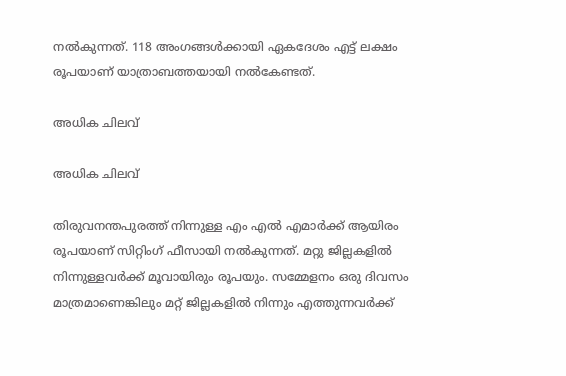നൽകുന്നത്. 118 അംഗങ്ങൾക്കായി ഏകദേശം എട്ട് ലക്ഷം രൂപയാണ് യാത്രാബത്തയായി നൽകേണ്ടത്.

അധിക ചിലവ്

അധിക ചിലവ്

തിരുവനന്തപുരത്ത് നിന്നുള്ള എം എൽ എമാർക്ക് ആയിരം രൂപയാണ് സിറ്റിംഗ് ഫീസായി നൽകുന്നത്. മറ്റു ജില്ലകളിൽ നിന്നുള്ളവർക്ക് മൂവായിരും രൂപയും. സമ്മേളനം ഒരു ദിവസം മാത്രമാണെങ്കിലും മറ്റ് ജില്ലകളിൽ നിന്നും എത്തുന്നവർക്ക്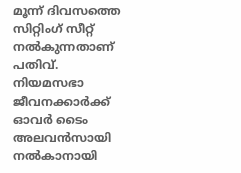മൂന്ന് ദിവസത്തെ സിറ്റിംഗ് സീറ്റ് നൽകുന്നതാണ് പതിവ്. നിയമസഭാ ജീവനക്കാർക്ക് ഓവർ ടൈം അലവൻസായി നൽകാനായി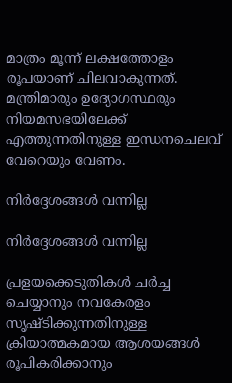മാത്രം മൂന്ന് ലക്ഷത്തോളം രൂപയാണ് ചിലവാകുന്നത്. മന്ത്രിമാരും ഉദ്യോഗസ്ഥരും നിയമസഭയിലേക്ക് എത്തുന്നതിനുള്ള ഇന്ധനചെലവ് വേറെയും വേണം.

നിർദ്ദേശങ്ങൾ വന്നില്ല

നിർദ്ദേശങ്ങൾ വന്നില്ല

പ്രളയക്കെടുതികൾ ചർച്ച ചെയ്യാനും നവകേരളം സൃഷ്ടിക്കുന്നതിനുള്ള ക്രിയാത്മകമായ ആശയങ്ങൾ രൂപികരിക്കാനും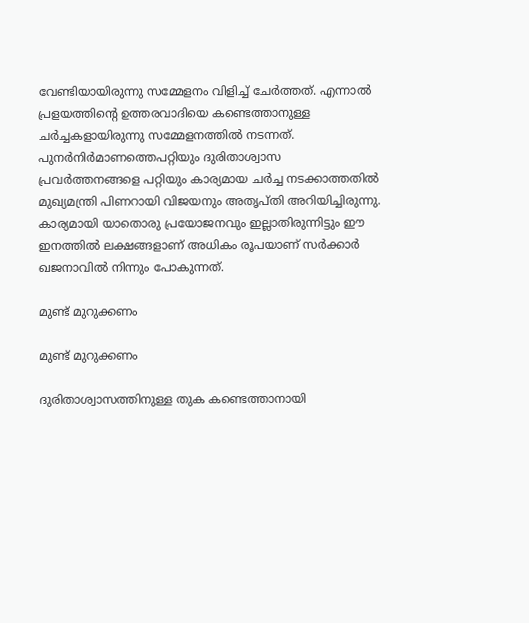വേണ്ടിയായിരുന്നു സമ്മേളനം വിളിച്ച് ചേർത്തത്. എന്നാൽ പ്രളയത്തിന്റെ ഉത്തരവാദിയെ കണ്ടെത്താനുള്ള ചർച്ചകളായിരുന്നു സമ്മേളനത്തിൽ നടന്നത്. പുനർനിർമാണത്തെപറ്റിയും ദുരിതാശ്വാസ പ്രവർത്തനങ്ങളെ പറ്റിയും കാര്യമായ ചർച്ച നടക്കാത്തതിൽ മുഖ്യമന്ത്രി പിണറായി വിജയനും അതൃപ്തി അറിയിച്ചിരുന്നു. കാര്യമായി യാതൊരു പ്രയോജനവും ഇല്ലാതിരുന്നിട്ടും ഈ ഇനത്തിൽ ലക്ഷങ്ങളാണ് അധികം രൂപയാണ് സർക്കാർ ഖജനാവിൽ നിന്നും പോകുന്നത്.

മുണ്ട് മുറുക്കണം

മുണ്ട് മുറുക്കണം

ദുരിതാശ്വാസത്തിനുള്ള തുക കണ്ടെത്താനായി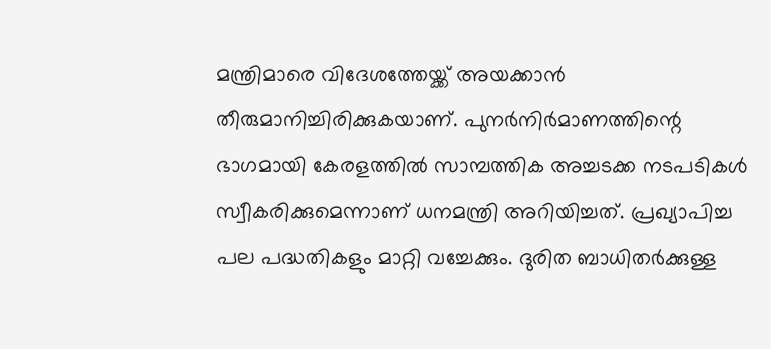മന്ത്രിമാരെ വിദേശത്തേയ്ക്ക് അയക്കാൻ തീരുമാനിച്ചിരിക്കുകയാണ്. പുനർനിർമാണത്തിന്റെ ഭാഗമായി കേരളത്തിൽ സാമ്പത്തിക അച്ചടക്ക നടപടികൾ സ്വീകരിക്കുമെന്നാണ് ധനമന്ത്രി അറിയിച്ചത്. പ്രഖ്യാപിച്ച പല പദ്ധതികളും മാറ്റി വച്ചേക്കും. ദുരിത ബാധിതർക്കുള്ള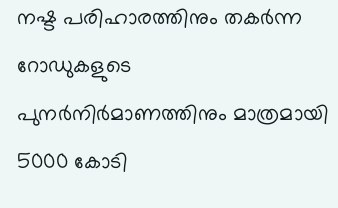നഷ്ട പരിഹാരത്തിനും തകർന്ന റോഡുകളുടെ പുനർനിർമാണത്തിനും മാത്രമായി 5000 കോടി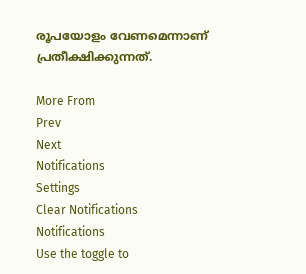രൂപയോളം വേണമെന്നാണ് പ്രതീക്ഷിക്കുന്നത്.

More From
Prev
Next
Notifications
Settings
Clear Notifications
Notifications
Use the toggle to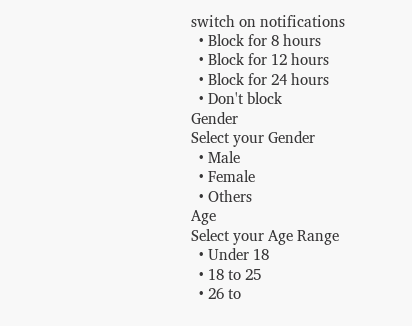switch on notifications
  • Block for 8 hours
  • Block for 12 hours
  • Block for 24 hours
  • Don't block
Gender
Select your Gender
  • Male
  • Female
  • Others
Age
Select your Age Range
  • Under 18
  • 18 to 25
  • 26 to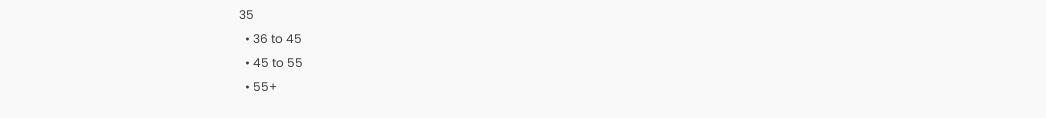35
  • 36 to 45
  • 45 to 55
  • 55+